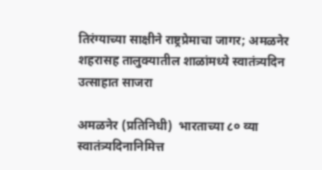तिरंग्याच्या साक्षीने राष्ट्रप्रेमाचा जागर; अमळनेर शहरासह तालुक्यातील शाळांमध्ये स्वातंत्र्यदिन उत्साहात साजरा

अमळनेर (प्रतिनिधी)  भारताच्या ८० व्या स्वातंत्र्यदिनानिमित्त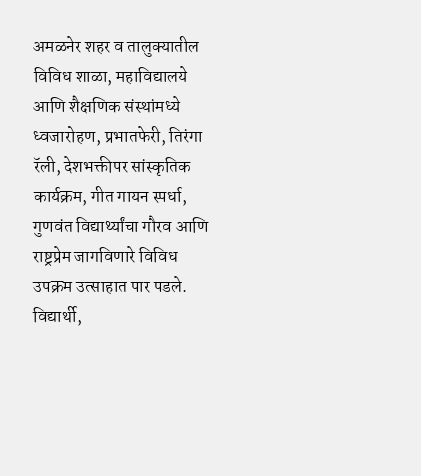अमळनेर शहर व तालुक्यातील विविध शाळा, महाविद्यालये आणि शैक्षणिक संस्थांमध्ये ध्वजारोहण, प्रभातफेरी, तिरंगा रॅली, देशभक्तीपर सांस्कृतिक कार्यक्रम, गीत गायन स्पर्धा, गुणवंत विद्यार्थ्यांचा गौरव आणि राष्ट्रप्रेम जागविणारे विविध उपक्रम उत्साहात पार पडले. विद्यार्थी,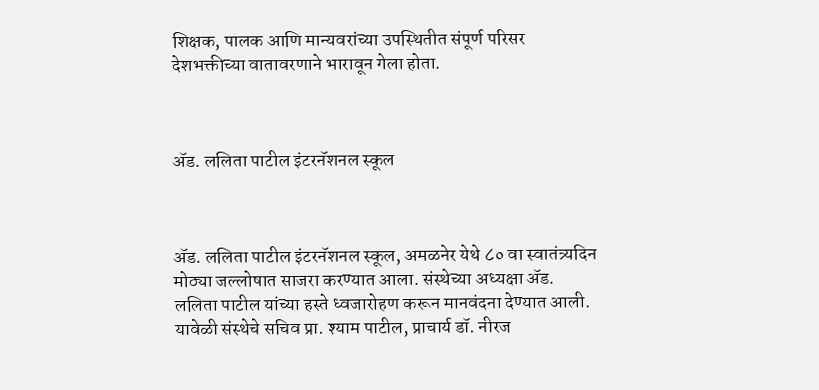शिक्षक, पालक आणि मान्यवरांच्या उपस्थितीत संपूर्ण परिसर देशभक्तीच्या वातावरणाने भारावून गेला होता.



ॲड. ललिता पाटील इंटरनॅशनल स्कूल



ॲड. ललिता पाटील इंटरनॅशनल स्कूल, अमळनेर येथे ८० वा स्वातंत्र्यदिन मोठ्या जल्लोषात साजरा करण्यात आला. संस्थेच्या अध्यक्षा ॲड. ललिता पाटील यांच्या हस्ते ध्वजारोहण करून मानवंदना देण्यात आली. यावेळी संस्थेचे सचिव प्रा. श्याम पाटील, प्राचार्य डॉ. नीरज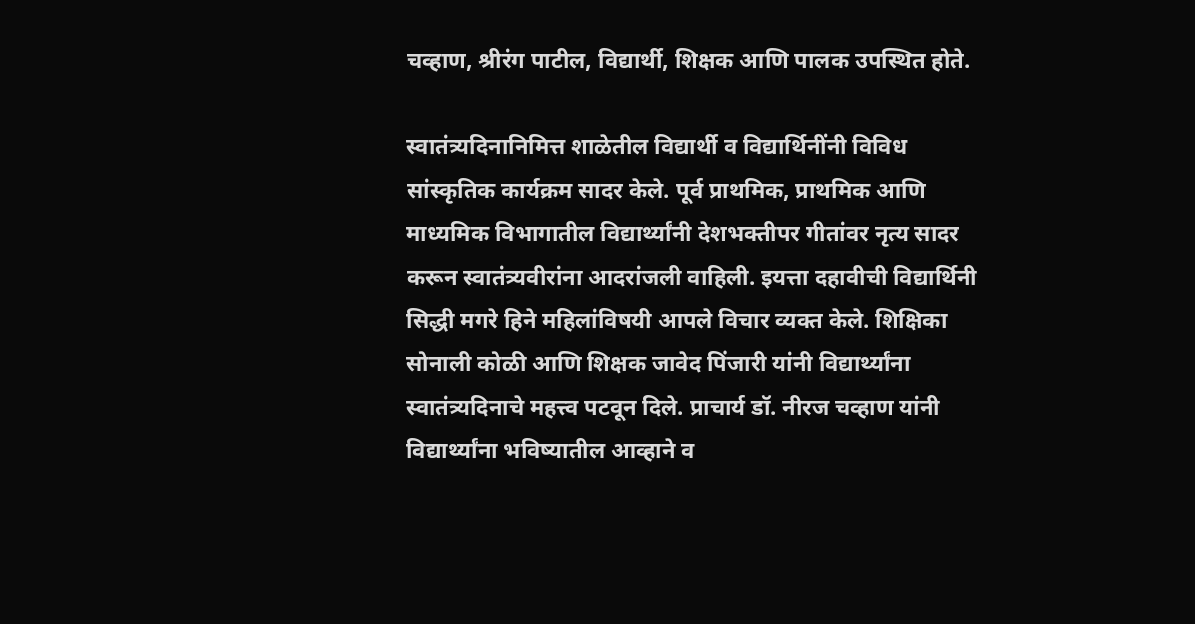चव्हाण, श्रीरंग पाटील, विद्यार्थी, शिक्षक आणि पालक उपस्थित होते.

स्वातंत्र्यदिनानिमित्त शाळेतील विद्यार्थी व विद्यार्थिनींनी विविध सांस्कृतिक कार्यक्रम सादर केले. पूर्व प्राथमिक, प्राथमिक आणि माध्यमिक विभागातील विद्यार्थ्यांनी देशभक्तीपर गीतांवर नृत्य सादर करून स्वातंत्र्यवीरांना आदरांजली वाहिली. इयत्ता दहावीची विद्यार्थिनी सिद्धी मगरे हिने महिलांविषयी आपले विचार व्यक्त केले. शिक्षिका सोनाली कोळी आणि शिक्षक जावेद पिंजारी यांनी विद्यार्थ्यांना स्वातंत्र्यदिनाचे महत्त्व पटवून दिले. प्राचार्य डॉ. नीरज चव्हाण यांनी विद्यार्थ्यांना भविष्यातील आव्हाने व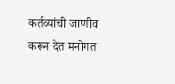कर्तव्यांची जाणीव करून देत मनोगत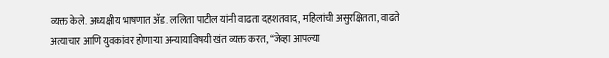व्यक्त केले. अध्यक्षीय भाषणात ॲड. ललिता पाटील यांनी वाढता दहशतवाद, महिलांची असुरक्षितता, वाढते अत्याचार आणि युवकांवर होणाऱ्या अन्यायाविषयी खंत व्यक्त करत, “जेव्हा आपल्या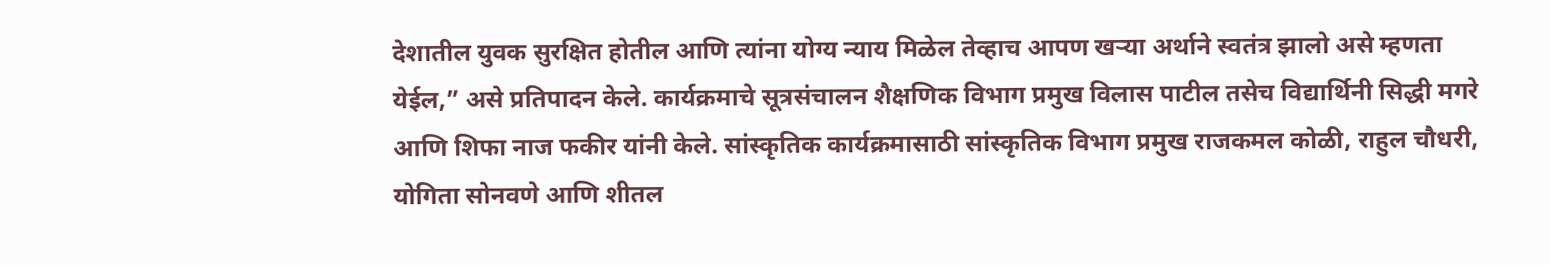देशातील युवक सुरक्षित होतील आणि त्यांना योग्य न्याय मिळेल तेव्हाच आपण खऱ्या अर्थाने स्वतंत्र झालो असे म्हणता येईल,” असे प्रतिपादन केले. कार्यक्रमाचे सूत्रसंचालन शैक्षणिक विभाग प्रमुख विलास पाटील तसेच विद्यार्थिनी सिद्धी मगरे आणि शिफा नाज फकीर यांनी केले. सांस्कृतिक कार्यक्रमासाठी सांस्कृतिक विभाग प्रमुख राजकमल कोळी, राहुल चौधरी, योगिता सोनवणे आणि शीतल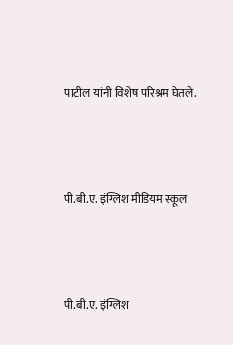पाटील यांनी विशेष परिश्रम घेतले.



पी.बी.ए. इंग्लिश मीडियम स्कूल



पी.बी.ए. इंग्लिश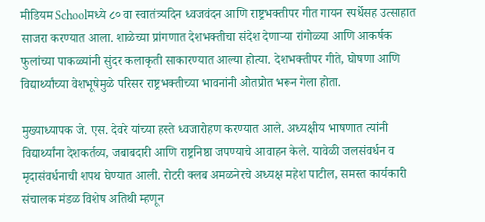मीडियम Schoolमध्ये ८० वा स्वातंत्र्यदिन ध्वजवंदन आणि राष्ट्रभक्तीपर गीत गायन स्पर्धेसह उत्साहात साजरा करण्यात आला. शाळेच्या प्रांगणात देशभक्तीचा संदेश देणाऱ्या रांगोळ्या आणि आकर्षक फुलांच्या पाकळ्यांनी सुंदर कलाकृती साकारण्यात आल्या होत्या. देशभक्तीपर गीते, घोषणा आणि विद्यार्थ्यांच्या वेशभूषेमुळे परिसर राष्ट्रभक्तीच्या भावनांनी ओतप्रोत भरून गेला होता.

मुख्याध्यापक जे. एस. देवरे यांच्या हस्ते ध्वजारोहण करण्यात आले. अध्यक्षीय भाषणात त्यांनी विद्यार्थ्यांना देशकर्तव्य, जबाबदारी आणि राष्ट्रनिष्ठा जपण्याचे आवाहन केले. यावेळी जलसंवर्धन व मृदासंवर्धनाची शपथ घेण्यात आली. रोटरी क्लब अमळनेरचे अध्यक्ष महेश पाटील, समस्त कार्यकारी संचालक मंडळ विशेष अतिथी म्हणून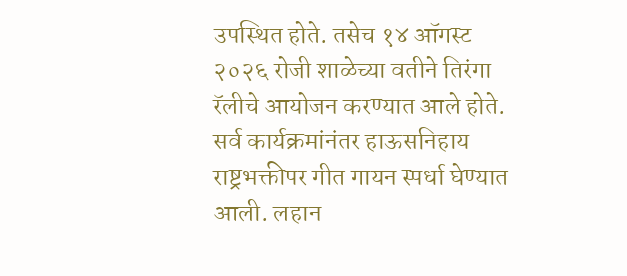उपस्थित होते. तसेच १४ ऑगस्ट २०२६ रोजी शाळेच्या वतीने तिरंगा रॅलीचे आयोजन करण्यात आले होते. सर्व कार्यक्रमांनंतर हाऊसनिहाय राष्ट्रभक्तीपर गीत गायन स्पर्धा घेण्यात आली. लहान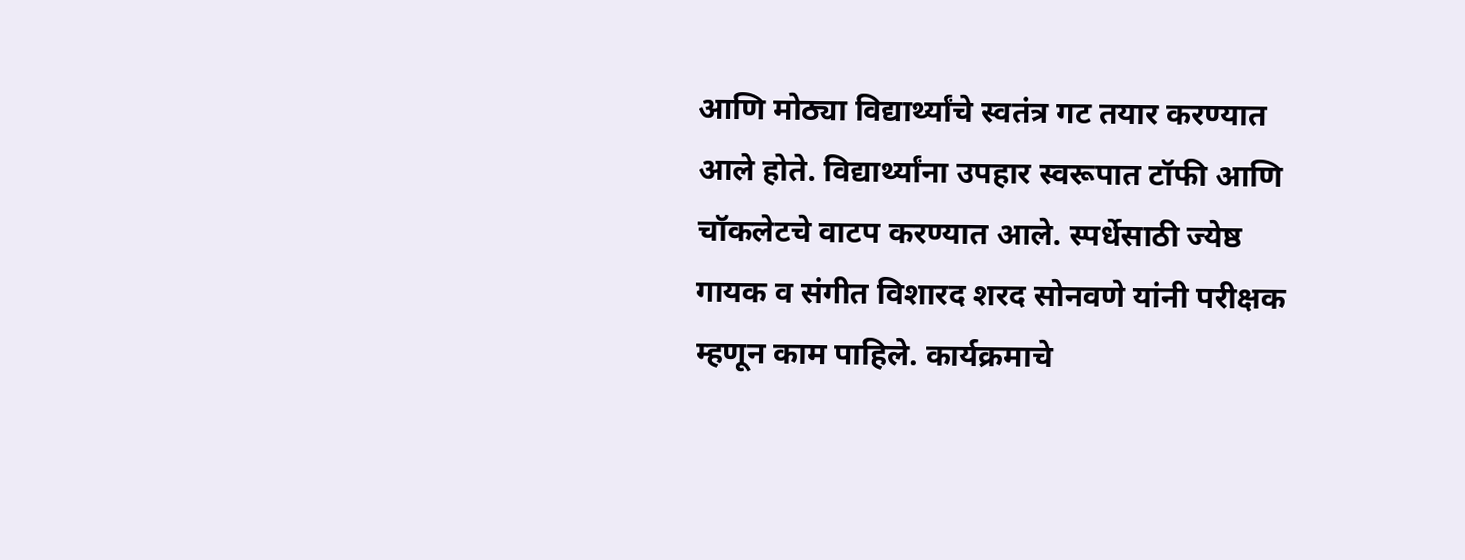आणि मोठ्या विद्यार्थ्यांचे स्वतंत्र गट तयार करण्यात आले होते. विद्यार्थ्यांना उपहार स्वरूपात टॉफी आणि चॉकलेटचे वाटप करण्यात आले. स्पर्धेसाठी ज्येष्ठ गायक व संगीत विशारद शरद सोनवणे यांनी परीक्षक म्हणून काम पाहिले. कार्यक्रमाचे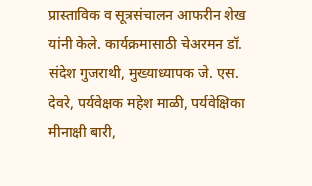प्रास्ताविक व सूत्रसंचालन आफरीन शेख यांनी केले. कार्यक्रमासाठी चेअरमन डॉ. संदेश गुजराथी, मुख्याध्यापक जे. एस. देवरे, पर्यवेक्षक महेश माळी, पर्यवेक्षिका मीनाक्षी बारी,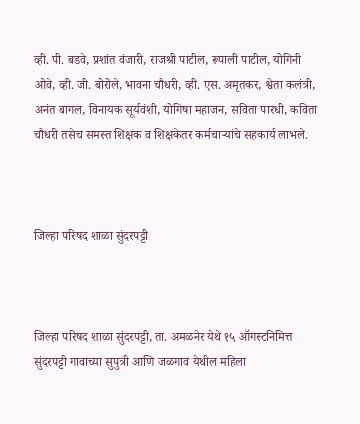व्ही. पी. बडवे, प्रशांत वंजारी, राजश्री पाटील, रूपाली पाटील, योगिनी ओवे, व्ही. जी. बोरोले, भावना चौधरी, व्ही. एस. अमृतकर, श्वेता कलंत्री, अनंत बागल, विनायक सूर्यवंशी, योगिषा महाजन, सविता पारधी, कविता चौधरी तसेच समस्त शिक्षक व शिक्षकेतर कर्मचाऱ्यांचे सहकार्य लाभले.



जिल्हा परिषद शाळा सुंदरपट्टी



जिल्हा परिषद शाळा सुंदरपट्टी, ता. अमळनेर येथे १५ ऑगस्टनिमित्त सुंदरपट्टी गावाच्या सुपुत्री आणि जळगाव येथील महिला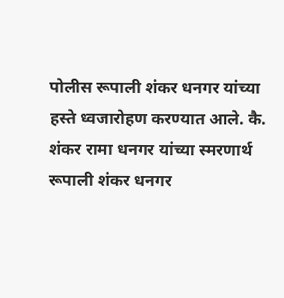पोलीस रूपाली शंकर धनगर यांच्या हस्ते ध्वजारोहण करण्यात आले. कै. शंकर रामा धनगर यांच्या स्मरणार्थ रूपाली शंकर धनगर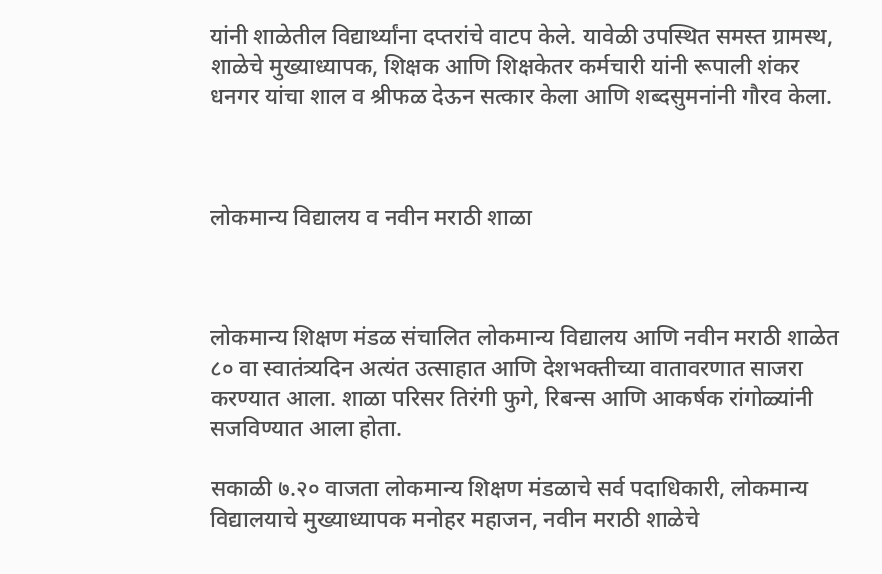यांनी शाळेतील विद्यार्थ्यांना दप्तरांचे वाटप केले. यावेळी उपस्थित समस्त ग्रामस्थ, शाळेचे मुख्याध्यापक, शिक्षक आणि शिक्षकेतर कर्मचारी यांनी रूपाली शंकर धनगर यांचा शाल व श्रीफळ देऊन सत्कार केला आणि शब्दसुमनांनी गौरव केला.



लोकमान्य विद्यालय व नवीन मराठी शाळा



लोकमान्य शिक्षण मंडळ संचालित लोकमान्य विद्यालय आणि नवीन मराठी शाळेत ८० वा स्वातंत्र्यदिन अत्यंत उत्साहात आणि देशभक्तीच्या वातावरणात साजरा करण्यात आला. शाळा परिसर तिरंगी फुगे, रिबन्स आणि आकर्षक रांगोळ्यांनी सजविण्यात आला होता.

सकाळी ७.२० वाजता लोकमान्य शिक्षण मंडळाचे सर्व पदाधिकारी, लोकमान्य विद्यालयाचे मुख्याध्यापक मनोहर महाजन, नवीन मराठी शाळेचे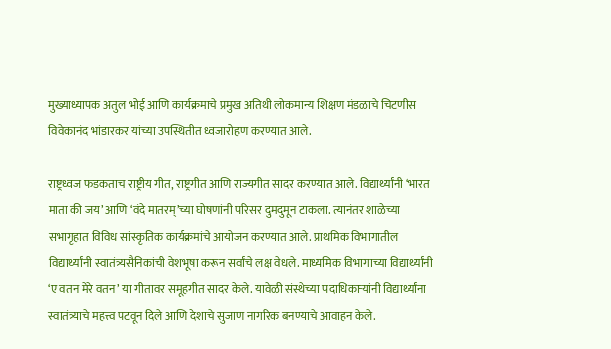मुख्याध्यापक अतुल भोई आणि कार्यक्रमाचे प्रमुख अतिथी लोकमान्य शिक्षण मंडळाचे चिटणीस विवेकानंद भांडारकर यांच्या उपस्थितीत ध्वजारोहण करण्यात आले.

राष्ट्रध्वज फडकताच राष्ट्रीय गीत, राष्ट्रगीत आणि राज्यगीत सादर करण्यात आले. विद्यार्थ्यांनी ‘भारत माता की जय’ आणि ‘वंदे मातरम्’च्या घोषणांनी परिसर दुमदुमून टाकला. त्यानंतर शाळेच्या सभागृहात विविध सांस्कृतिक कार्यक्रमांचे आयोजन करण्यात आले. प्राथमिक विभागातील विद्यार्थ्यांनी स्वातंत्र्यसैनिकांची वेशभूषा करून सर्वांचे लक्ष वेधले. माध्यमिक विभागाच्या विद्यार्थ्यांनी ‘ए वतन मेरे वतन’ या गीतावर समूहगीत सादर केले. यावेळी संस्थेच्या पदाधिकाऱ्यांनी विद्यार्थ्यांना स्वातंत्र्याचे महत्त्व पटवून दिले आणि देशाचे सुजाण नागरिक बनण्याचे आवाहन केले.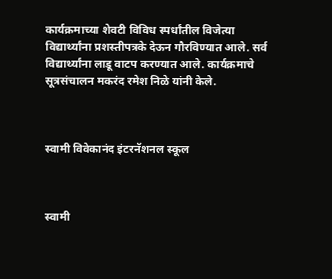कार्यक्रमाच्या शेवटी विविध स्पर्धांतील विजेत्या विद्यार्थ्यांना प्रशस्तीपत्रके देऊन गौरविण्यात आले. सर्व विद्यार्थ्यांना लाडू वाटप करण्यात आले. कार्यक्रमाचे सूत्रसंचालन मकरंद रमेश निळे यांनी केले.



स्वामी विवेकानंद इंटरनॅशनल स्कूल



स्वामी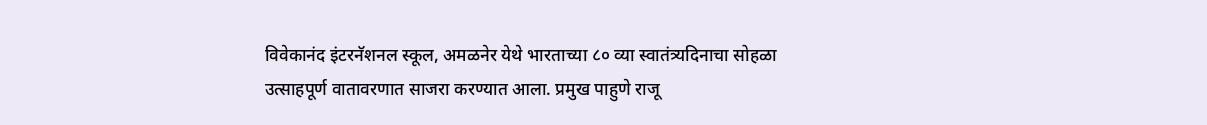विवेकानंद इंटरनॅशनल स्कूल, अमळनेर येथे भारताच्या ८० व्या स्वातंत्र्यदिनाचा सोहळा उत्साहपूर्ण वातावरणात साजरा करण्यात आला. प्रमुख पाहुणे राजू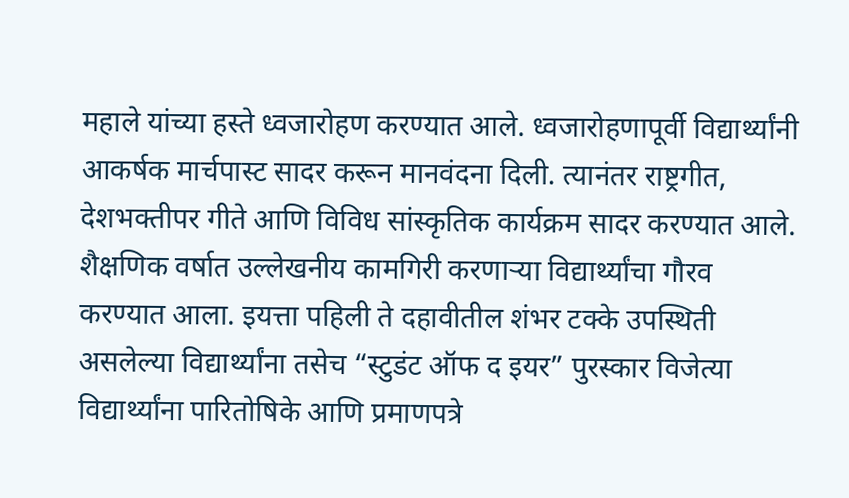महाले यांच्या हस्ते ध्वजारोहण करण्यात आले. ध्वजारोहणापूर्वी विद्यार्थ्यांनी आकर्षक मार्चपास्ट सादर करून मानवंदना दिली. त्यानंतर राष्ट्रगीत, देशभक्तीपर गीते आणि विविध सांस्कृतिक कार्यक्रम सादर करण्यात आले. शैक्षणिक वर्षात उल्लेखनीय कामगिरी करणाऱ्या विद्यार्थ्यांचा गौरव करण्यात आला. इयत्ता पहिली ते दहावीतील शंभर टक्के उपस्थिती असलेल्या विद्यार्थ्यांना तसेच “स्टुडंट ऑफ द इयर” पुरस्कार विजेत्या विद्यार्थ्यांना पारितोषिके आणि प्रमाणपत्रे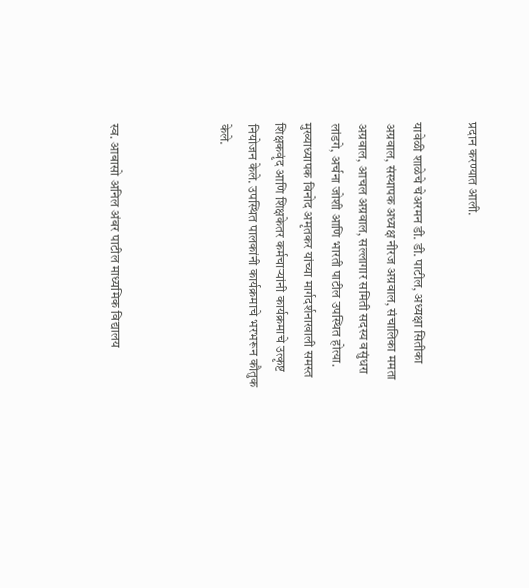प्रदान करण्यात आली.

यावेळी शाळेचे चेअरमन डी. डी. पाटील, अध्यक्षा सितीका अग्रवाल, संस्थापक अध्यक्ष नीरज अग्रवाल, संचालिका ममता अग्रवाल, आचल अग्रवाल, सल्लागार समिती सदस्य वसुंधरा लांडगे, अर्चना जोशी आणि भारती पाटील उपस्थित होत्या. मुख्याध्यापक विनोद अमृतकर यांच्या मार्गदर्शनाखाली समस्त शिक्षकवृंद आणि शिक्षकेतर कर्मचाऱ्यांनी कार्यक्रमाचे उत्कृष्ट नियोजन केले. उपस्थित पालकांनी कार्यक्रमाचे भरभरून कौतुक केले.



स्व. आबासो अनिल अंबर पाटील माध्यमिक विद्यालय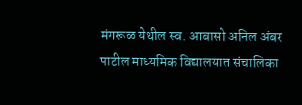मंगरूळ येथील स्व. आबासो अनिल अंबर पाटील माध्यमिक विद्यालयात संचालिका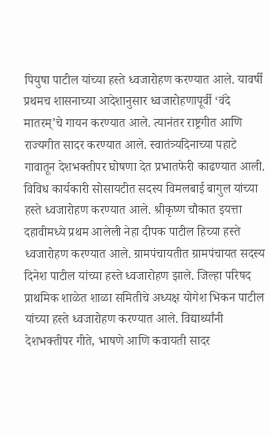पियुषा पाटील यांच्या हस्ते ध्वजारोहण करण्यात आले. यावर्षी प्रथमच शासनाच्या आदेशानुसार ध्वजारोहणापूर्वी ‘वंदे मातरम्’चे गायन करण्यात आले. त्यानंतर राष्ट्रगीत आणि राज्यगीत सादर करण्यात आले. स्वातंत्र्यदिनाच्या पहाटे गावातून देशभक्तीपर घोषणा देत प्रभातफेरी काढण्यात आली. विविध कार्यकारी सोसायटीत सदस्य विमलबाई बागुल यांच्या हस्ते ध्वजारोहण करण्यात आले. श्रीकृष्ण चौकात इयत्ता दहावीमध्ये प्रथम आलेली नेहा दीपक पाटील हिच्या हस्ते ध्वजारोहण करण्यात आले. ग्रामपंचायतीत ग्रामपंचायत सदस्य दिनेश पाटील यांच्या हस्ते ध्वजारोहण झाले. जिल्हा परिषद प्राथमिक शाळेत शाळा समितीचे अध्यक्ष योगेश भिकन पाटील यांच्या हस्ते ध्वजारोहण करण्यात आले. विद्यार्थ्यांनी देशभक्तीपर गीते, भाषणे आणि कवायती सादर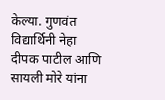केल्या. गुणवंत विद्यार्थिनी नेहा दीपक पाटील आणि सायली मोरे यांना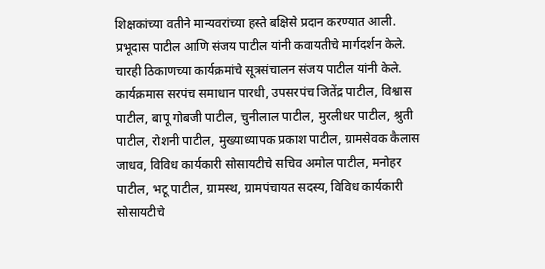शिक्षकांच्या वतीने मान्यवरांच्या हस्ते बक्षिसे प्रदान करण्यात आली. प्रभूदास पाटील आणि संजय पाटील यांनी कवायतीचे मार्गदर्शन केले. चारही ठिकाणच्या कार्यक्रमांचे सूत्रसंचालन संजय पाटील यांनी केले. कार्यक्रमास सरपंच समाधान पारधी, उपसरपंच जितेंद्र पाटील, विश्वास पाटील, बापू गोबजी पाटील, चुनीलाल पाटील, मुरलीधर पाटील, श्रुती पाटील, रोशनी पाटील, मुख्याध्यापक प्रकाश पाटील, ग्रामसेवक कैलास जाधव, विविध कार्यकारी सोसायटीचे सचिव अमोल पाटील, मनोहर पाटील, भटू पाटील, ग्रामस्थ, ग्रामपंचायत सदस्य, विविध कार्यकारी सोसायटीचे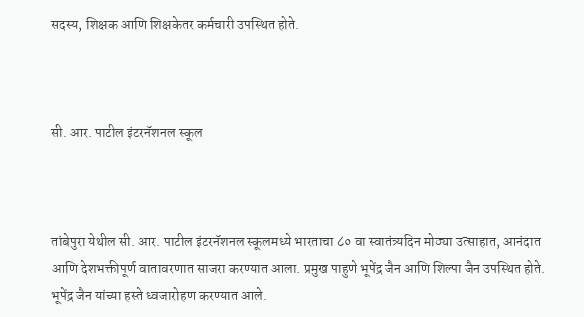सदस्य, शिक्षक आणि शिक्षकेतर कर्मचारी उपस्थित होते.



सी. आर. पाटील इंटरनॅशनल स्कूल



तांबेपुरा येथील सी. आर. पाटील इंटरनॅशनल स्कूलमध्ये भारताचा ८० वा स्वातंत्र्यदिन मोठ्या उत्साहात, आनंदात आणि देशभक्तीपूर्ण वातावरणात साजरा करण्यात आला. प्रमुख पाहुणे भूपेंद्र जैन आणि शिल्पा जैन उपस्थित होते. भूपेंद्र जैन यांच्या हस्ते ध्वजारोहण करण्यात आले.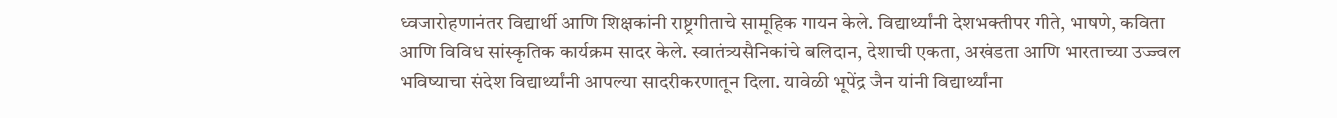ध्वजारोहणानंतर विद्यार्थी आणि शिक्षकांनी राष्ट्रगीताचे सामूहिक गायन केले. विद्यार्थ्यांनी देशभक्तीपर गीते, भाषणे, कविता आणि विविध सांस्कृतिक कार्यक्रम सादर केले. स्वातंत्र्यसैनिकांचे बलिदान, देशाची एकता, अखंडता आणि भारताच्या उज्ज्वल भविष्याचा संदेश विद्यार्थ्यांनी आपल्या सादरीकरणातून दिला. यावेळी भूपेंद्र जैन यांनी विद्यार्थ्यांना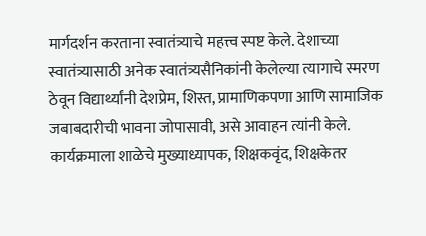मार्गदर्शन करताना स्वातंत्र्याचे महत्त्व स्पष्ट केले. देशाच्या स्वातंत्र्यासाठी अनेक स्वातंत्र्यसैनिकांनी केलेल्या त्यागाचे स्मरण ठेवून विद्यार्थ्यांनी देशप्रेम, शिस्त, प्रामाणिकपणा आणि सामाजिक जबाबदारीची भावना जोपासावी, असे आवाहन त्यांनी केले. कार्यक्रमाला शाळेचे मुख्याध्यापक, शिक्षकवृंद, शिक्षकेतर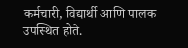कर्मचारी, विद्यार्थी आणि पालक उपस्थित होते.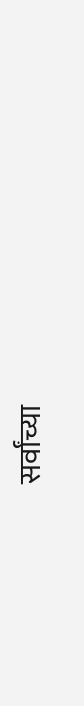सर्वांच्या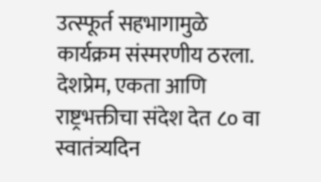उत्स्फूर्त सहभागामुळे कार्यक्रम संस्मरणीय ठरला. देशप्रेम, एकता आणि राष्ट्रभक्तीचा संदेश देत ८० वा स्वातंत्र्यदिन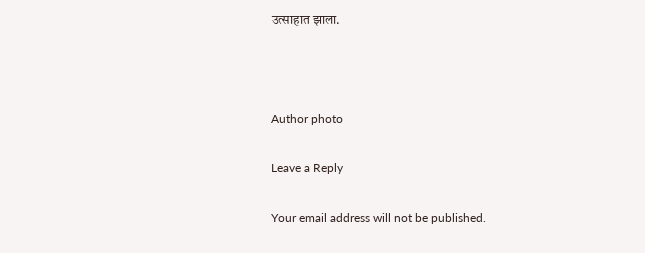उत्साहात झाला.



Author photo

Leave a Reply

Your email address will not be published.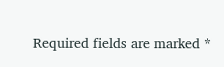Required fields are marked *